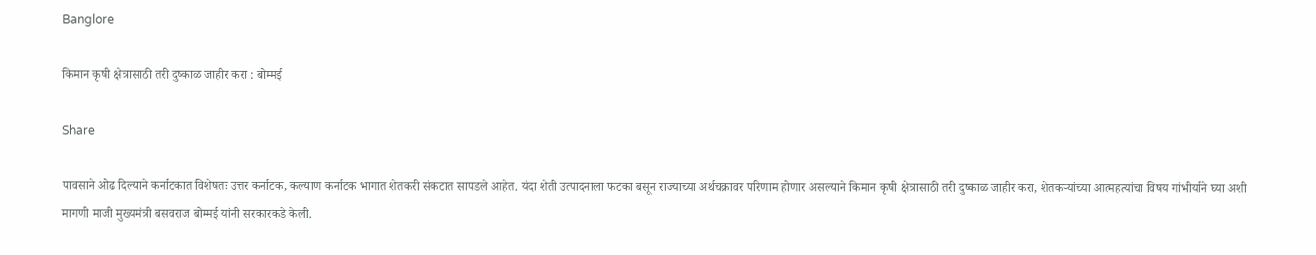Banglore

किमान कृषी क्षेत्रासाठी तरी दुष्काळ जाहीर करा : बोम्मई

Share

पावसाने ओढ दिल्याने कर्नाटकात विशेषतः उत्तर कर्नाटक, कल्याण कर्नाटक भागात शेतकरी संकटात सापडले आहेत. यंदा शेती उत्पादनाला फटका बसून राज्याच्या अर्थचक्रावर परिणाम होणार असल्याने किमान कृषी क्षेत्रासाठी तरी दुष्काळ जाहीर करा, शेतकऱ्यांच्या आत्महत्यांचा विषय गांभीर्याने घ्या अशी मागणी माजी मुख्यमंत्री बसवराज बोम्मई यांनी सरकारकडे केली.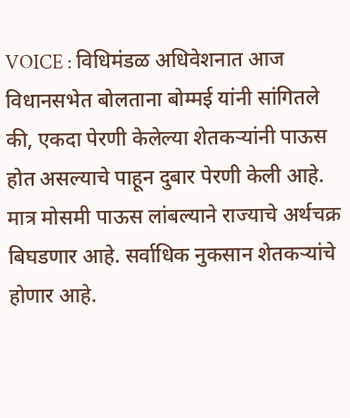VOICE : विधिमंडळ अधिवेशनात आज विधानसभेत बोलताना बोम्मई यांनी सांगितले की, एकदा पेरणी केलेल्या शेतकऱ्यांनी पाऊस होत असल्याचे पाहून दुबार पेरणी केली आहे. मात्र मोसमी पाऊस लांबल्याने राज्याचे अर्थचक्र बिघडणार आहे. सर्वाधिक नुकसान शेतकऱ्यांचे होणार आहे.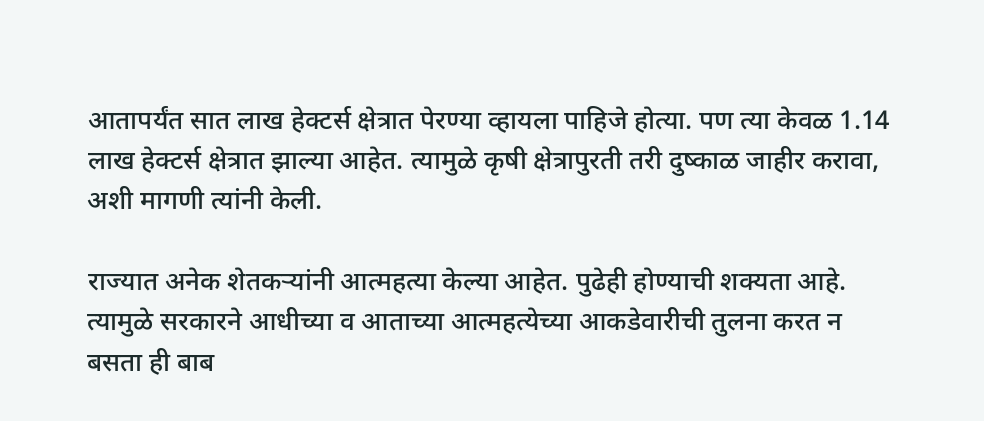आतापर्यंत सात लाख हेक्टर्स क्षेत्रात पेरण्या व्हायला पाहिजे होत्या. पण त्या केवळ 1.14 लाख हेक्टर्स क्षेत्रात झाल्या आहेत. त्यामुळे कृषी क्षेत्रापुरती तरी दुष्काळ जाहीर करावा, अशी मागणी त्यांनी केली.

राज्यात अनेक शेतकऱ्यांनी आत्महत्या केल्या आहेत. पुढेही होण्याची शक्यता आहे. त्यामुळे सरकारने आधीच्या व आताच्या आत्महत्येच्या आकडेवारीची तुलना करत न बसता ही बाब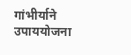गांभीर्याने उपाययोजना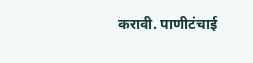करावी. पाणीटंचाई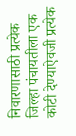निवारणासाठी प्रत्येक जिल्हा पंचायतीला एक कोटी देण्याऐवजी प्रत्येक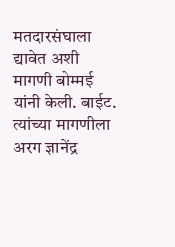मतदारसंघाला द्यावेत अशी मागणी बोम्मई यांनी केली. बाईट. त्यांच्या मागणीला अरग ज्ञानेंद्र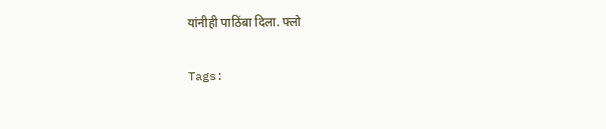यांनीही पाठिंबा दिला. फ्लो

Tags: